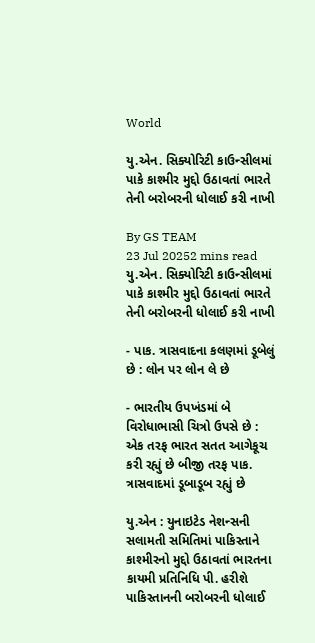World

યુ.એન. સિક્યોરિટી કાઉન્સીલમાં પાકે કાશ્મીર મુદ્દો ઉઠાવતાં ભારતે તેની બરોબરની ધોલાઈ કરી નાખી

By GS TEAM
23 Jul 20252 mins read
યુ.એન. સિક્યોરિટી કાઉન્સીલમાં પાકે કાશ્મીર મુદ્દો ઉઠાવતાં ભારતે તેની બરોબરની ધોલાઈ કરી નાખી

- પાક. ત્રાસવાદના કલણમાં ડૂબેલું છે : લોન પર લોન લે છે

- ભારતીય ઉપખંડમાં બે વિરોધાભાસી ચિત્રો ઉપસે છે : એક તરફ ભારત સતત આગેકૂચ કરી રહ્યું છે બીજી તરફ પાક. ત્રાસવાદમાં ડૂબાડૂબ રહ્યું છે

યુ.એન : યુનાઇટેડ નેશન્સની સલામતી સમિતિમાં પાકિસ્તાને કાશ્મીરનો મુદ્દો ઉઠાવતાં ભારતના કાયમી પ્રતિનિધિ પી. હરીશે પાકિસ્તાનની બરોબરની ધોલાઈ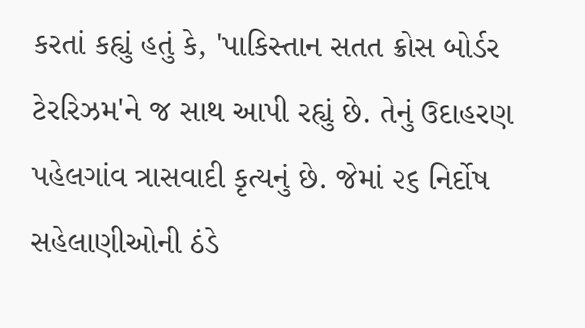કરતાં કહ્યું હતું કે, 'પાકિસ્તાન સતત ક્રોસ બોર્ડર ટેરરિઝમ'ને જ સાથ આપી રહ્યું છે. તેનું ઉદાહરણ પહેલગાંવ ત્રાસવાદી કૃત્યનું છે. જેમાં ૨૬ નિર્દોષ સહેલાણીઓની ઠંડે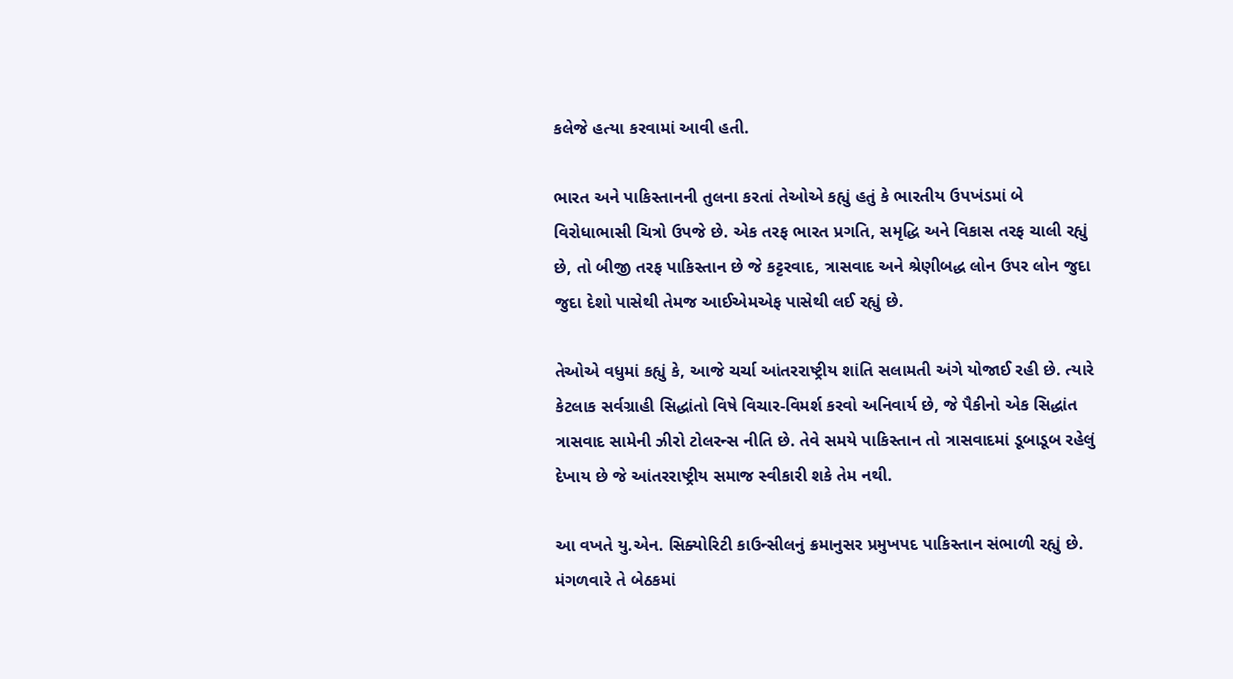કલેજે હત્યા કરવામાં આવી હતી.

ભારત અને પાકિસ્તાનની તુલના કરતાં તેઓએ કહ્યું હતું કે ભારતીય ઉપખંડમાં બે વિરોધાભાસી ચિત્રો ઉપજે છે. એક તરફ ભારત પ્રગતિ, સમૃદ્ધિ અને વિકાસ તરફ ચાલી રહ્યું છે, તો બીજી તરફ પાકિસ્તાન છે જે કટ્ટરવાદ, ત્રાસવાદ અને શ્રેણીબદ્ધ લોન ઉપર લોન જુદા જુદા દેશો પાસેથી તેમજ આઈએમએફ પાસેથી લઈ રહ્યું છે.

તેઓએ વધુમાં કહ્યું કે, આજે ચર્ચા આંતરરાષ્ટ્રીય શાંતિ સલામતી અંગે યોજાઈ રહી છે. ત્યારે કેટલાક સર્વગ્રાહી સિદ્ધાંતો વિષે વિચાર-વિમર્શ કરવો અનિવાર્ય છે, જે પૈકીનો એક સિદ્ધાંત ત્રાસવાદ સામેની ઝીરો ટોલરન્સ નીતિ છે. તેવે સમયે પાકિસ્તાન તો ત્રાસવાદમાં ડૂબાડૂબ રહેલું દેખાય છે જે આંતરરાષ્ટ્રીય સમાજ સ્વીકારી શકે તેમ નથી.

આ વખતે યુ.એન. સિક્યોરિટી કાઉન્સીલનું ક્રમાનુસર પ્રમુખપદ પાકિસ્તાન સંભાળી રહ્યું છે. મંગળવારે તે બેઠકમાં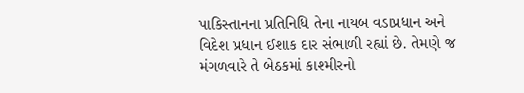પાકિસ્તાનના પ્રતિનિધિ તેના નાયબ વડાપ્રધાન અને વિદેશ પ્રધાન ઈશાક દાર સંભાળી રહ્યાં છે. તેમણે જ મંગળવારે તે બેઠકમાં કાશ્મીરનો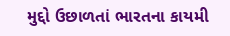મુદ્દો ઉછાળતાં ભારતના કાયમી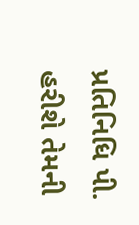પ્રતિનિધિ પી. હરીશે તેમની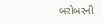બરોબરની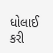ધોલાઈ કરી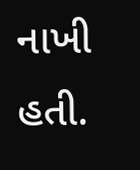નાખી હતી.